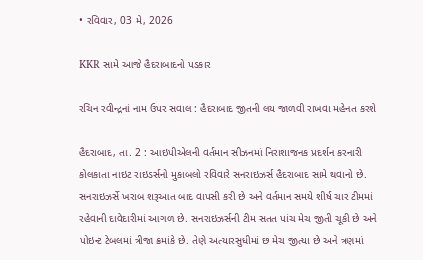• રવિવાર, 03 મે, 2026

KKR સામે આજે હૈદરાબાદનો પડકાર

રચિન રવીન્દ્રનાં નામ ઉપર સવાલ : હૈદરાબાદ જીતની લય જાળવી રાખવા મહેનત કરશે

હૈદરાબાદ, તા. 2 : આઇપીએલની વર્તમાન સીઝનમાં નિરાશાજનક પ્રદર્શન કરનારી કોલકાતા નાઇટ રાઇડર્સનો મુકાબલો રવિવારે સનરાઇઝર્સ હૈદરાબાદ સામે થવાનો છે. સનરાઇઝર્સે ખરાબ શરૂઆત બાદ વાપસી કરી છે અને વર્તમાન સમયે શીર્ષ ચાર ટીમમાં રહેવાની દાવેદારીમાં આગળ છે. સનરાઇઝર્સની ટીમ સતત પાંચ મેચ જીતી ચૂકી છે અને પોઇન્ટ ટેબલમાં ત્રીજા ક્રમાંકે છે. તેણે અત્યારસુધીમાં છ મેચ જીત્યા છે અને ત્રણમાં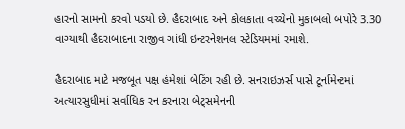હારનો સામનો કરવો પડયો છે. હૈદરાબાદ અને કોલકાતા વચ્ચેનો મુકાબલો બપોરે 3.30 વાગ્યાથી હૈદરાબાદના રાજીવ ગાંધી ઇન્ટરનેશનલ સ્ટેડિયમમાં રમાશે.

હૈદરાબાદ માટે મજબૂત પક્ષ હંમેશાં બેટિંગ રહી છે. સનરાઇઝર્સ પાસે ટૂર્નામેન્ટમાં અત્યારસુધીમાં સર્વાધિક રન કરનારા બેટ્સમેનની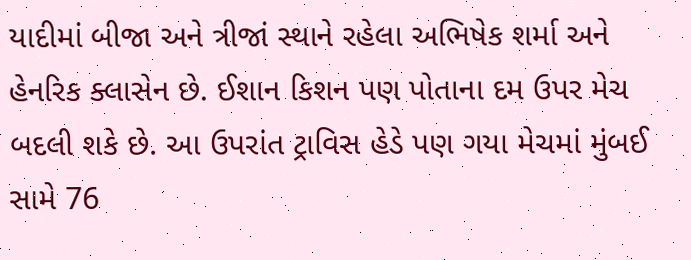યાદીમાં બીજા અને ત્રીજાં સ્થાને રહેલા અભિષેક શર્મા અને હેનરિક ક્લાસેન છે. ઈશાન કિશન પણ પોતાના દમ ઉપર મેચ બદલી શકે છે. આ ઉપરાંત ટ્રાવિસ હેડે પણ ગયા મેચમાં મુંબઈ સામે 76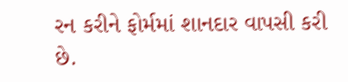રન કરીને ફોર્મમાં શાનદાર વાપસી કરી છે.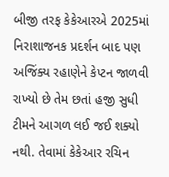બીજી તરફ કેકેઆરએ 2025માં નિરાશાજનક પ્રદર્શન બાદ પણ અજિંક્ય રહાણેને કેપ્ટન જાળવી રાખ્યો છે તેમ છતાં હજી સુધી ટીમને આગળ લઈ જઈ શક્યો નથી. તેવામાં કેકેઆર રચિન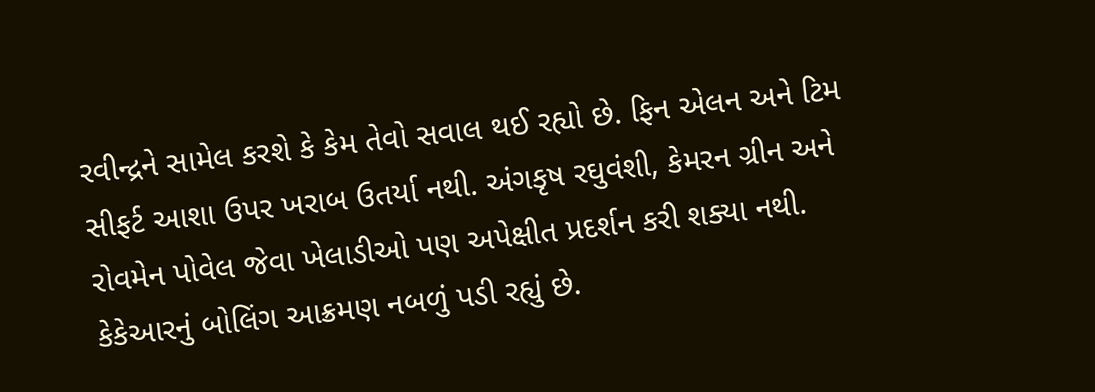રવીન્દ્રને સામેલ કરશે કે કેમ તેવો સવાલ થઈ રહ્યો છે. ફિન એલન અને ટિમ સીફર્ટ આશા ઉપર ખરાબ ઉતર્યા નથી. અંગકૃષ રઘુવંશી, કેમરન ગ્રીન અને રોવમેન પોવેલ જેવા ખેલાડીઓ પણ અપેક્ષીત પ્રદર્શન કરી શક્યા નથી. કેકેઆરનું બોલિંગ આક્રમણ નબળું પડી રહ્યું છે.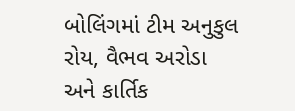બોલિંગમાં ટીમ અનુકુલ રોય, વૈભવ અરોડા અને કાર્તિક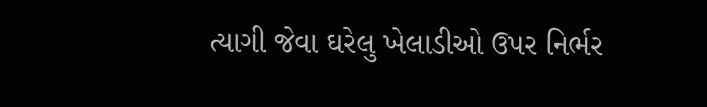ત્યાગી જેવા ઘરેલુ ખેલાડીઓ ઉપર નિર્ભર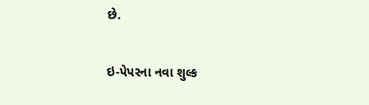છે.

ઇ-પેપરના નવા શુલ્ક